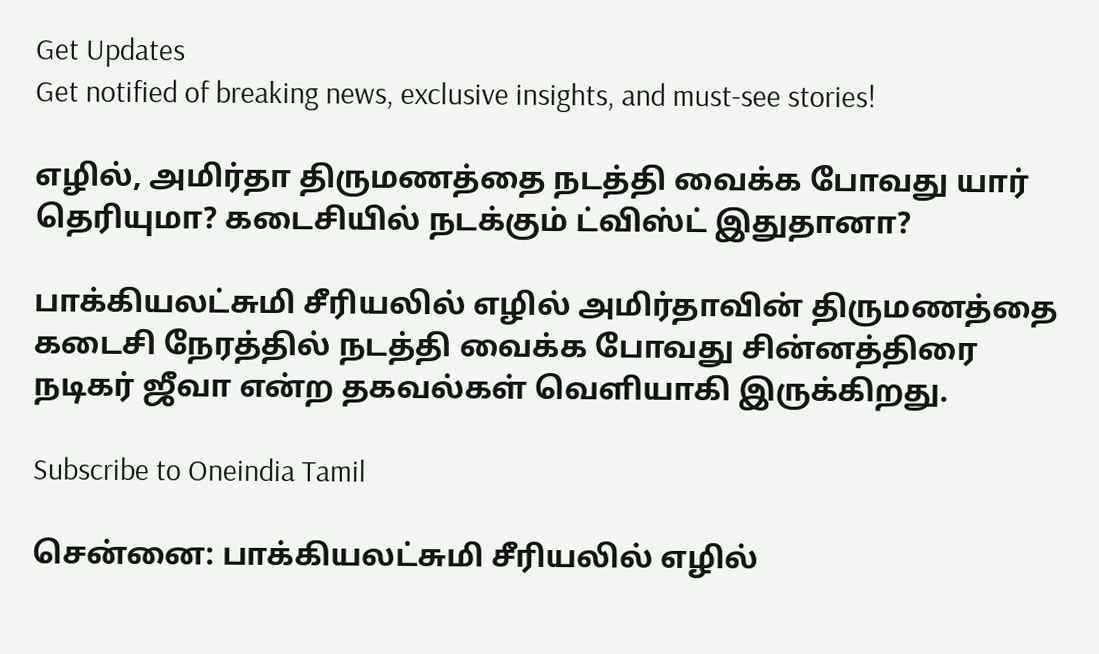Get Updates
Get notified of breaking news, exclusive insights, and must-see stories!

எழில், அமிர்தா திருமணத்தை நடத்தி வைக்க போவது யார் தெரியுமா? கடைசியில் நடக்கும் ட்விஸ்ட் இதுதானா?

பாக்கியலட்சுமி சீரியலில் எழில் அமிர்தாவின் திருமணத்தை கடைசி நேரத்தில் நடத்தி வைக்க போவது சின்னத்திரை நடிகர் ஜீவா என்ற தகவல்கள் வெளியாகி இருக்கிறது.

Subscribe to Oneindia Tamil

சென்னை: பாக்கியலட்சுமி சீரியலில் எழில்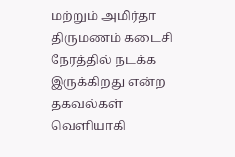மற்றும் அமிர்தா திருமணம் கடைசி நேரத்தில் நடக்க இருக்கிறது என்ற தகவல்கள் வெளியாகி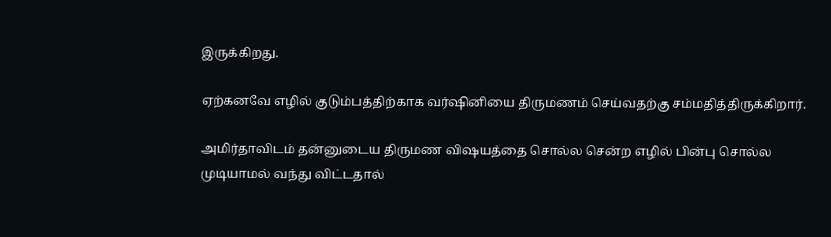இருக்கிறது.

ஏற்கனவே எழில் குடும்பத்திற்காக வர்ஷினியை திருமணம் செய்வதற்கு சம்மதித்திருக்கிறார்.

அமிர்தாவிடம் தன்னுடைய திருமண விஷயத்தை சொல்ல சென்ற எழில் பின்பு சொல்ல முடியாமல் வந்து விட்டதால்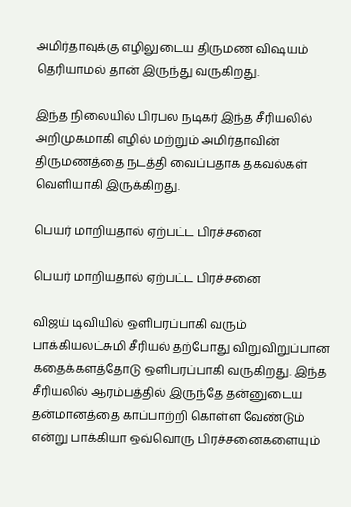அமிர்தாவுக்கு எழிலுடைய திருமண விஷயம் தெரியாமல் தான் இருந்து வருகிறது.

இந்த நிலையில் பிரபல நடிகர் இந்த சீரியலில் அறிமுகமாகி எழில் மற்றும் அமிர்தாவின் திருமணத்தை நடத்தி வைப்பதாக தகவல்கள் வெளியாகி இருக்கிறது.

பெயர் மாறியதால் ஏற்பட்ட பிரச்சனை

பெயர் மாறியதால் ஏற்பட்ட பிரச்சனை

விஜய் டிவியில் ஒளிபரப்பாகி வரும் பாக்கியலட்சுமி சீரியல் தற்போது விறுவிறுப்பான கதைக்களத்தோடு ஒளிபரப்பாகி வருகிறது. இந்த சீரியலில் ஆரம்பத்தில் இருந்தே தன்னுடைய தன்மானத்தை காப்பாற்றி கொள்ள வேண்டும் என்று பாக்கியா ஒவ்வொரு பிரச்சனைகளையும்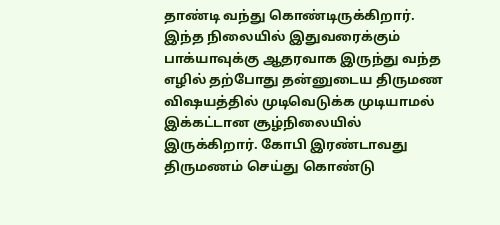தாண்டி வந்து கொண்டிருக்கிறார். இந்த நிலையில் இதுவரைக்கும் பாக்யாவுக்கு ஆதரவாக இருந்து வந்த எழில் தற்போது தன்னுடைய திருமண விஷயத்தில் முடிவெடுக்க முடியாமல் இக்கட்டான சூழ்நிலையில் இருக்கிறார். கோபி இரண்டாவது திருமணம் செய்து கொண்டு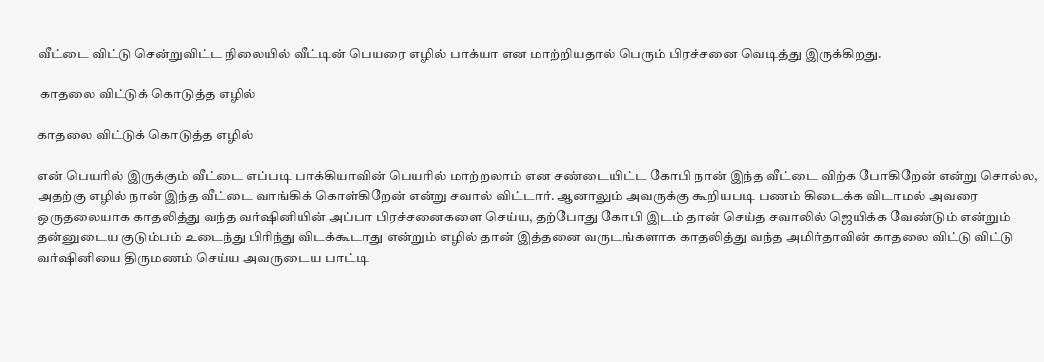வீட்டை விட்டு சென்றுவிட்ட நிலையில் வீட்டின் பெயரை எழில் பாக்யா என மாற்றியதால் பெரும் பிரச்சனை வெடித்து இருக்கிறது.

 காதலை விட்டுக் கொடுத்த எழில்

காதலை விட்டுக் கொடுத்த எழில்

என் பெயரில் இருக்கும் வீட்டை எப்படி பாக்கியாவின் பெயரில் மாற்றலாம் என சண்டையிட்ட கோபி நான் இந்த வீட்டை விற்க போகிறேன் என்று சொல்ல, அதற்கு எழில் நான் இந்த வீட்டை வாங்கிக் கொள்கிறேன் என்று சவால் விட்டார். ஆனாலும் அவருக்கு கூறியபடி பணம் கிடைக்க விடாமல் அவரை ஒருதலையாக காதலித்து வந்த வர்ஷினியின் அப்பா பிரச்சனைகளை செய்ய, தற்போது கோபி இடம் தான் செய்த சவாலில் ஜெயிக்க வேண்டும் என்றும் தன்னுடைய குடும்பம் உடைந்து பிரிந்து விடக்கூடாது என்றும் எழில் தான் இத்தனை வருடங்களாக காதலித்து வந்த அமிர்தாவின் காதலை விட்டு விட்டு வர்ஷினியை திருமணம் செய்ய அவருடைய பாட்டி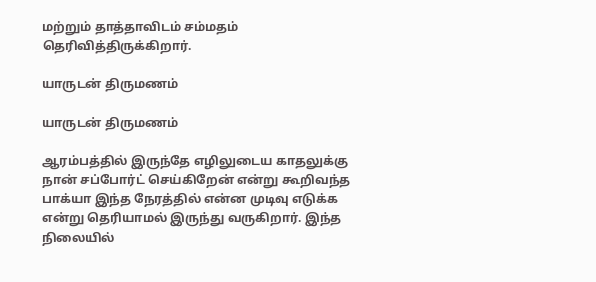மற்றும் தாத்தாவிடம் சம்மதம் தெரிவித்திருக்கிறார்.

யாருடன் திருமணம்

யாருடன் திருமணம்

ஆரம்பத்தில் இருந்தே எழிலுடைய காதலுக்கு நான் சப்போர்ட் செய்கிறேன் என்று கூறிவந்த பாக்யா இந்த நேரத்தில் என்ன முடிவு எடுக்க என்று தெரியாமல் இருந்து வருகிறார். இந்த நிலையில்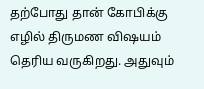தற்போது தான் கோபிக்கு எழில் திருமண விஷயம் தெரிய வருகிறது. அதுவும்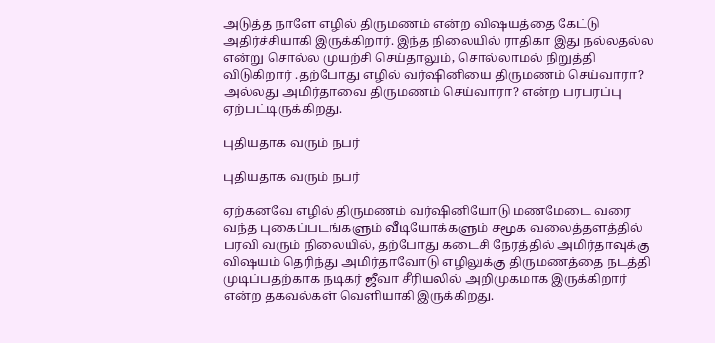அடுத்த நாளே எழில் திருமணம் என்ற விஷயத்தை கேட்டு அதிர்ச்சியாகி இருக்கிறார். இந்த நிலையில் ராதிகா இது நல்லதல்ல என்று சொல்ல முயற்சி செய்தாலும், சொல்லாமல் நிறுத்தி விடுகிறார் .தற்போது எழில் வர்ஷினியை திருமணம் செய்வாரா? அல்லது அமிர்தாவை திருமணம் செய்வாரா? என்ற பரபரப்பு ஏற்பட்டிருக்கிறது.

புதியதாக வரும் நபர்

புதியதாக வரும் நபர்

ஏற்கனவே எழில் திருமணம் வர்ஷினியோடு மணமேடை வரை வந்த புகைப்படங்களும் வீடியோக்களும் சமூக வலைத்தளத்தில் பரவி வரும் நிலையில், தற்போது கடைசி நேரத்தில் அமிர்தாவுக்கு விஷயம் தெரிந்து அமிர்தாவோடு எழிலுக்கு திருமணத்தை நடத்தி முடிப்பதற்காக நடிகர் ஜீவா சீரியலில் அறிமுகமாக இருக்கிறார் என்ற தகவல்கள் வெளியாகி இருக்கிறது.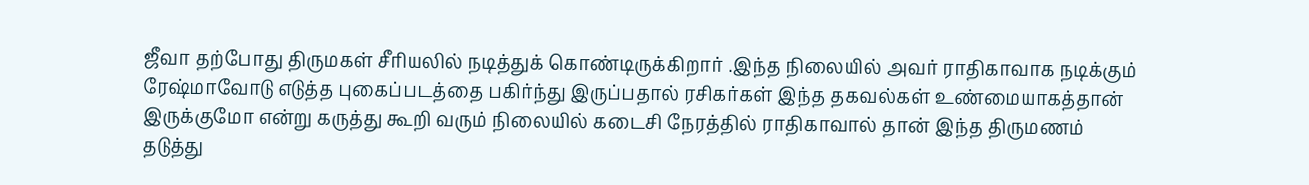ஜீவா தற்போது திருமகள் சீரியலில் நடித்துக் கொண்டிருக்கிறார் .இந்த நிலையில் அவர் ராதிகாவாக நடிக்கும் ரேஷ்மாவோடு எடுத்த புகைப்படத்தை பகிர்ந்து இருப்பதால் ரசிகர்கள் இந்த தகவல்கள் உண்மையாகத்தான் இருக்குமோ என்று கருத்து கூறி வரும் நிலையில் கடைசி நேரத்தில் ராதிகாவால் தான் இந்த திருமணம் தடுத்து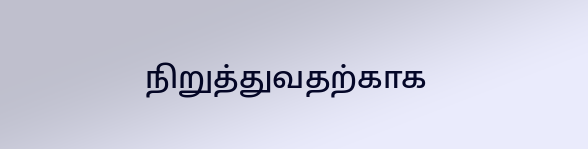நிறுத்துவதற்காக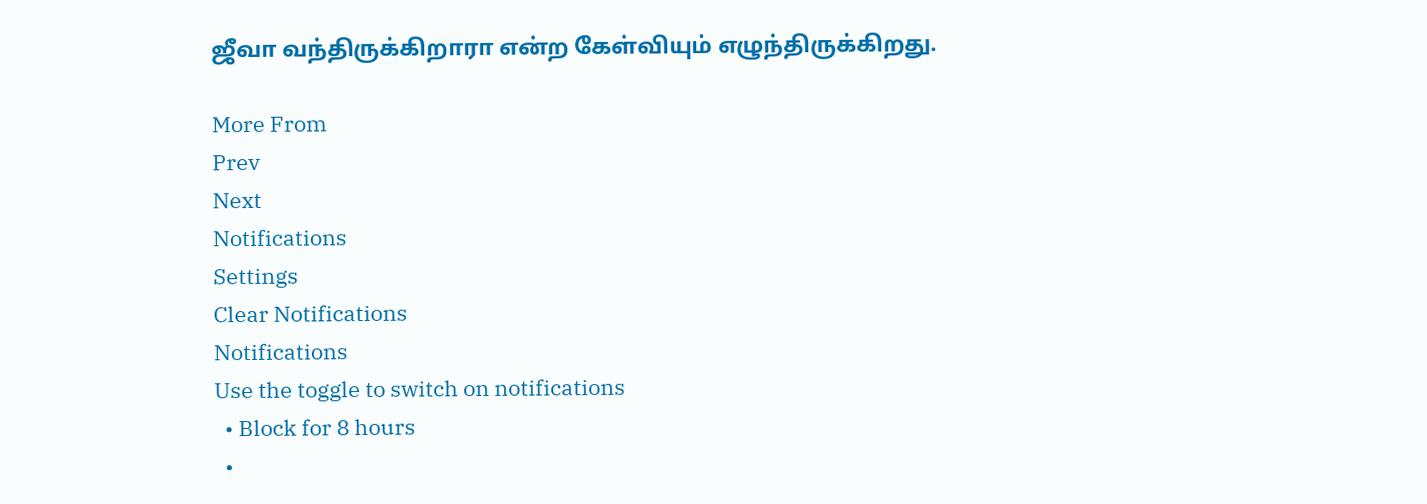ஜீவா வந்திருக்கிறாரா என்ற கேள்வியும் எழுந்திருக்கிறது.

More From
Prev
Next
Notifications
Settings
Clear Notifications
Notifications
Use the toggle to switch on notifications
  • Block for 8 hours
  •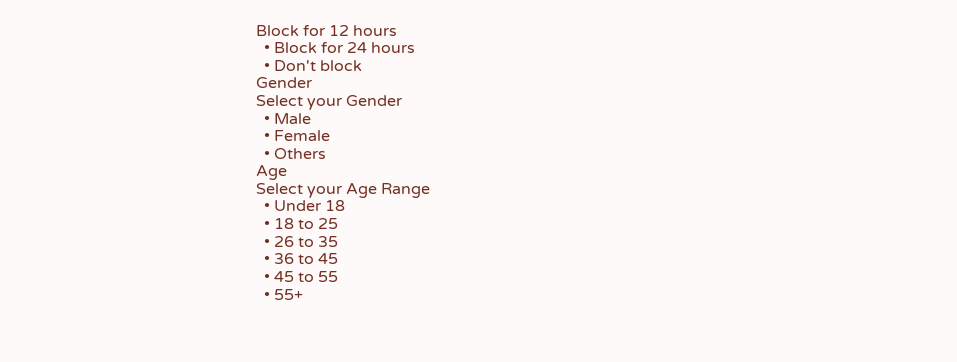Block for 12 hours
  • Block for 24 hours
  • Don't block
Gender
Select your Gender
  • Male
  • Female
  • Others
Age
Select your Age Range
  • Under 18
  • 18 to 25
  • 26 to 35
  • 36 to 45
  • 45 to 55
  • 55+